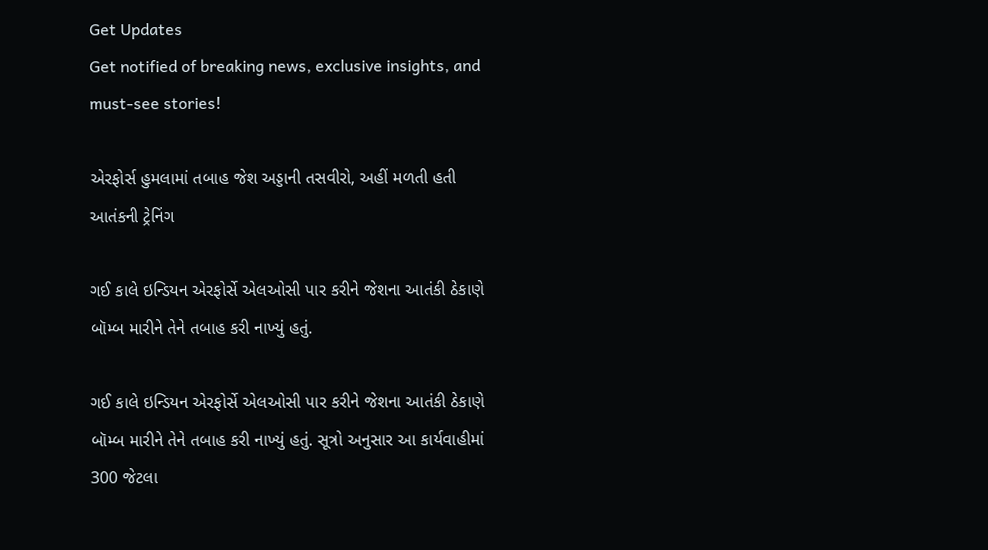Get Updates
Get notified of breaking news, exclusive insights, and must-see stories!

એરફોર્સ હુમલામાં તબાહ જેશ અડ્ડાની તસવીરો, અહીં મળતી હતી આતંકની ટ્રેનિંગ

ગઈ કાલે ઇન્ડિયન એરફોર્સે એલઓસી પાર કરીને જેશના આતંકી ઠેકાણે બૉમ્બ મારીને તેને તબાહ કરી નાખ્યું હતું.

ગઈ કાલે ઇન્ડિયન એરફોર્સે એલઓસી પાર કરીને જેશના આતંકી ઠેકાણે બૉમ્બ મારીને તેને તબાહ કરી નાખ્યું હતું. સૂત્રો અનુસાર આ કાર્યવાહીમાં 300 જેટલા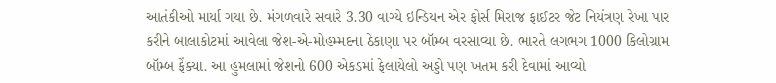આતંકીઓ માર્યા ગયા છે. મંગળવારે સવારે 3.30 વાગ્યે ઇન્ડિયન એર ફોર્સ મિરાજ ફાઈટર જેટ નિયંત્રણ રેખા પાર કરીને બાલાકોટમાં આવેલા જેશ-એ-મોહમ્મદના ઠેકાણા પર બૉમ્બ વરસાવ્યા છે. ભારતે લગભગ 1000 કિલોગ્રામ બૉમ્બ ફેંક્યા. આ હુમલામાં જેશનો 600 એકડમાં ફેલાયેલો અડ્ડો પણ ખતમ કરી દેવામાં આવ્યો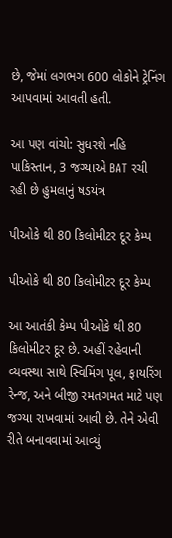છે, જેમાં લગભગ 600 લોકોને ટ્રેનિંગ આપવામાં આવતી હતી.

આ પણ વાંચો: સુધરશે નહિ પાકિસ્તાન, 3 જગ્યાએ BAT રચી રહી છે હુમલાનું ષડયંત્ર

પીઓકે થી 80 કિલોમીટર દૂર કેમ્પ

પીઓકે થી 80 કિલોમીટર દૂર કેમ્પ

આ આતંકી કેમ્પ પીઓકે થી 80 કિલોમીટર દૂર છે. અહીં રહેવાની વ્યવસ્થા સાથે સ્વિમિંગ પૂલ, ફાયરિંગ રેન્જ, અને બીજી રમતગમત માટે પણ જગ્યા રાખવામાં આવી છે. તેને એવી રીતે બનાવવામાં આવ્યું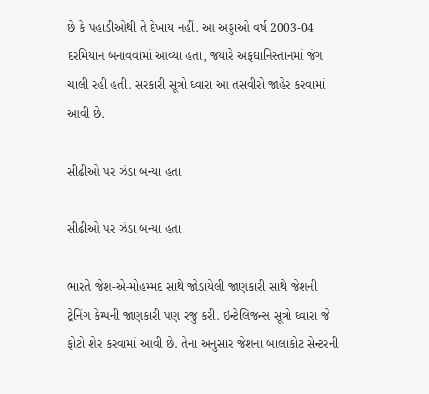છે કે પહાડીઓથી તે દેખાય નહીં. આ અડ્ડાઓ વર્ષ 2003-04 દરમિયાન બનાવવામાં આવ્યા હતા, જયારે અફઘાનિસ્તાનમાં જંગ ચાલી રહી હતી. સરકારી સૂત્રો ઘ્વારા આ તસવીરો જાહેર કરવામાં આવી છે.

સીઢીઓ પર ઝંડા બન્યા હતા

સીઢીઓ પર ઝંડા બન્યા હતા

ભારતે જેશ-એ-મોહમ્મદ સાથે જોડાયેલી જાણકારી સાથે જેશની ટ્રેનિંગ કેમ્પની જાણકારી પણ રજુ કરી. ઇન્ટેલિજન્સ સૂત્રો ઘ્વારા જે ફોટો શેર કરવામાં આવી છે. તેના અનુસાર જેશના બાલાકોટ સેન્ટરની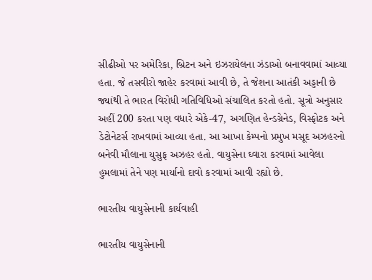સીઢીઓ પર અમેરિકા, બ્રિટન અને ઇઝરાયેલના ઝંડાઓ બનાવવામાં આવ્યા હતા. જે તસવીરો જાહેર કરવામાં આવી છે, તે જેશના આતંકી અડ્ડાની છે જ્યાંથી તે ભારત વિરોધી ગતિવિધિઓ સંચાલિત કરતો હતો. સૂત્રો અનુસાર અહીં 200 કરતા પણ વધારે એકે-47, અગણિત હેન્ડગ્રેનેડ, વિસ્ફોટક અને ડેટોનેટર્સ રાખવામાં આવ્યા હતા. આ આખા કેમ્પનો પ્રમુખ મસૂદ અઝહરનો બનેવી મૌલાના યુસુફ અઝહર હતો. વાયુસેના ઘ્વારા કરવામાં આવેલા હુમલામાં તેને પણ માર્યાનો દાવો કરવામાં આવી રહ્યો છે.

ભારતીય વાયુસેનાની કાર્યવાહી

ભારતીય વાયુસેનાની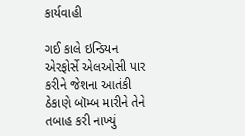કાર્યવાહી

ગઈ કાલે ઇન્ડિયન એરફોર્સે એલઓસી પાર કરીને જેશના આતંકી ઠેકાણે બૉમ્બ મારીને તેને તબાહ કરી નાખ્યું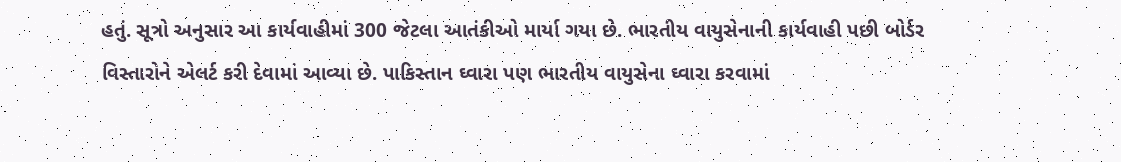હતું. સૂત્રો અનુસાર આ કાર્યવાહીમાં 300 જેટલા આતંકીઓ માર્યા ગયા છે. ભારતીય વાયુસેનાની કાર્યવાહી પછી બોર્ડર વિસ્તારોને એલર્ટ કરી દેવામાં આવ્યા છે. પાકિસ્તાન ઘ્વારા પણ ભારતીય વાયુસેના ઘ્વારા કરવામાં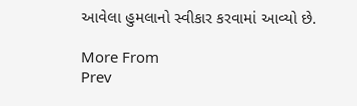આવેલા હુમલાનો સ્વીકાર કરવામાં આવ્યો છે.

More From
Prev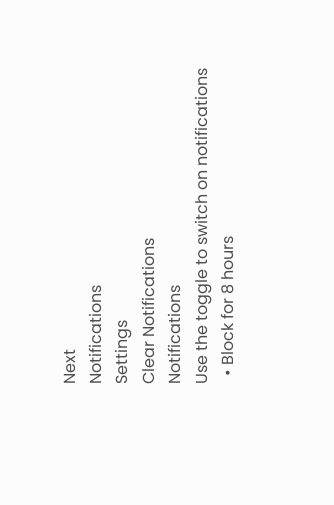Next
Notifications
Settings
Clear Notifications
Notifications
Use the toggle to switch on notifications
  • Block for 8 hours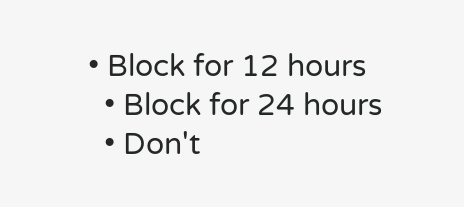• Block for 12 hours
  • Block for 24 hours
  • Don't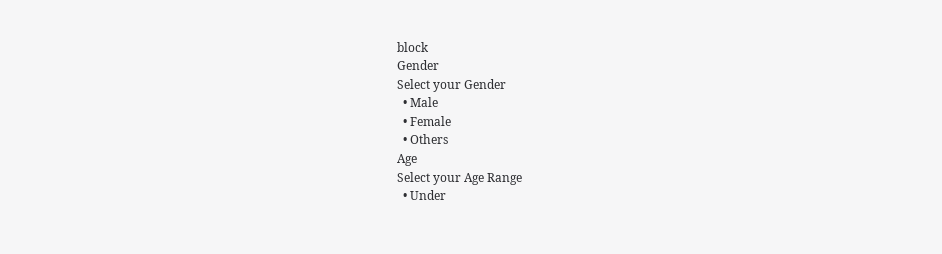block
Gender
Select your Gender
  • Male
  • Female
  • Others
Age
Select your Age Range
  • Under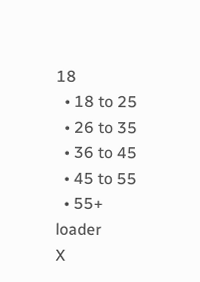18
  • 18 to 25
  • 26 to 35
  • 36 to 45
  • 45 to 55
  • 55+
loader
X